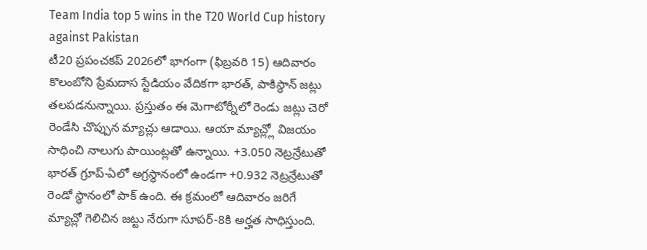Team India top 5 wins in the T20 World Cup history against Pakistan
టీ20 ప్రపంచకప్ 2026లో భాగంగా (ఫిబ్రవరి 15) ఆదివారం కొలంబోని ప్రేమదాస స్టేడియం వేదికగా భారత్, పాకిస్థాన్ జట్లు తలపడనున్నాయి. ప్రస్తుతం ఈ మెగాటోర్నీలో రెండు జట్లు చెరో రెండేసి చొప్పున మ్యాచ్లు ఆడాయి. ఆయా మ్యాచ్ల్లో విజయం సాధించి నాలుగు పాయింట్లతో ఉన్నాయి. +3.050 నెట్రన్రేటుతో భారత్ గ్రూప్-ఏలో అగ్రస్థానంలో ఉండగా +0.932 నెట్రన్రేటుతో రెండో స్థానంలో పాక్ ఉంది. ఈ క్రమంలో ఆదివారం జరిగే మ్యాచ్లో గెలిచిన జట్టు నేరుగా సూపర్-8కి అర్హత సాధిస్తుంది.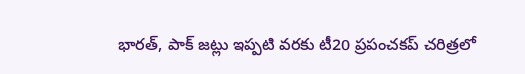భారత్, పాక్ జట్లు ఇప్పటి వరకు టీ20 ప్రపంచకప్ చరిత్రలో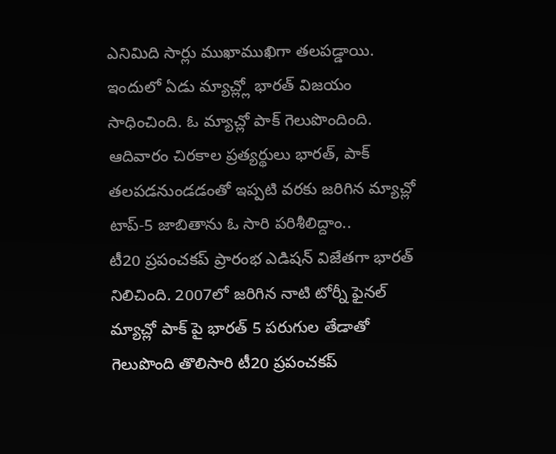ఎనిమిది సార్లు ముఖాముఖిగా తలపడ్డాయి. ఇందులో ఏడు మ్యాచ్ల్లో భారత్ విజయం సాధించింది. ఓ మ్యాచ్లో పాక్ గెలుపొందింది.
ఆదివారం చిరకాల ప్రత్యర్థులు భారత్, పాక్ తలపడనుండడంతో ఇప్పటి వరకు జరిగిన మ్యాచ్లో టాప్-5 జాబితాను ఓ సారి పరిశీలిద్దాం..
టీ20 ప్రపంచకప్ ప్రారంభ ఎడిషన్ విజేతగా భారత్ నిలిచింది. 2007లో జరిగిన నాటి టోర్నీ ఫైనల్ మ్యాచ్లో పాక్ పై భారత్ 5 పరుగుల తేడాతో గెలుపొంది తొలిసారి టీ20 ప్రపంచకప్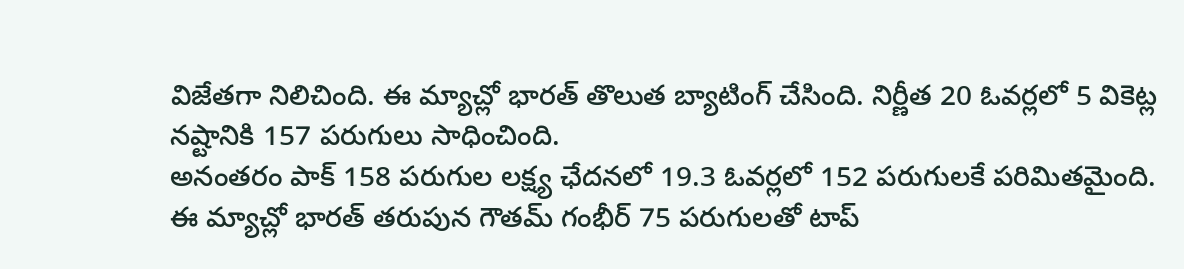విజేతగా నిలిచింది. ఈ మ్యాచ్లో భారత్ తొలుత బ్యాటింగ్ చేసింది. నిర్ణీత 20 ఓవర్లలో 5 వికెట్ల నష్టానికి 157 పరుగులు సాధించింది.
అనంతరం పాక్ 158 పరుగుల లక్ష్య ఛేదనలో 19.3 ఓవర్లలో 152 పరుగులకే పరిమితమైంది. ఈ మ్యాచ్లో భారత్ తరుపున గౌతమ్ గంభీర్ 75 పరుగులతో టాప్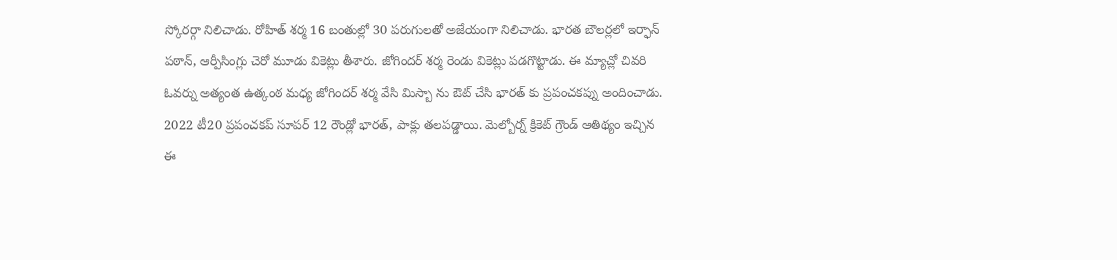స్కోరర్గా నిలిచాడు. రోహిత్ శర్మ 16 బంతుల్లో 30 పరుగులతో అజేయంగా నిలిచాడు. భారత బౌలర్లలో ఇర్ఫాన్ పఠాన్, ఆర్పీసింగ్లు చెరో మూడు వికెట్లు తీశారు. జోగిందర్ శర్మ రెండు వికెట్లు పడగొట్టాడు. ఈ మ్యాచ్లో చివరి ఓవర్ను అత్యంత ఉత్కంఠ మధ్య జోగిందర్ శర్మ వేసి మిస్బా ను ఔట్ చేసి భారత్ కు ప్రపంచకప్ను అందించాడు.
2022 టీ20 ప్రపంచకప్ సూపర్ 12 రౌండ్లో భారత్, పాక్లు తలపడ్డాయి. మెల్బోర్న్ క్రికెట్ గ్రౌండ్ ఆతిథ్యం ఇచ్చిన ఈ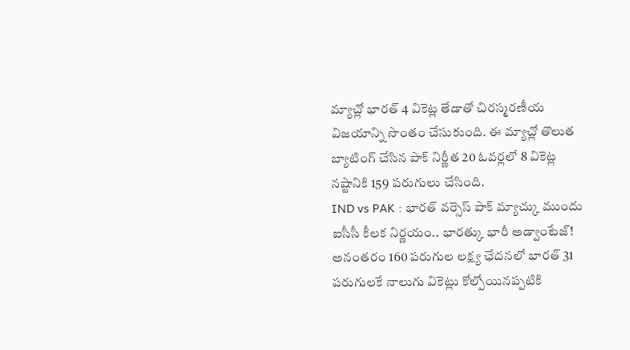మ్యాచ్లో భారత్ 4 వికెట్ల తేడాతో చిరస్మరణీయ విజయాన్ని సొంతం చేసుకుంది. ఈ మ్యాచ్లో తొలుత బ్యాటింగ్ చేసిన పాక్ నిర్ణీత 20 ఓవర్లలో 8 వికెట్ల నష్టానికి 159 పరుగులు చేసింది.
IND vs PAK : భారత్ వర్సెస్ పాక్ మ్యాచ్కు ముందు ఐసీసీ కీలక నిర్ణయం.. భారత్కు భారీ అడ్వాంటేజ్!
అనంతరం 160 పరుగుల లక్ష్య ఛేదనలో భారత్ 31 పరుగులకే నాలుగు వికెట్లు కోల్పోయినప్పటికి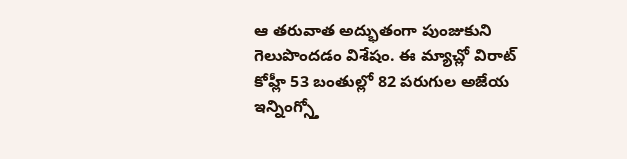ఆ తరువాత అద్భుతంగా పుంజుకుని గెలుపొందడం విశేషం. ఈ మ్యాచ్లో విరాట్ కోహ్లీ 53 బంతుల్లో 82 పరుగుల అజేయ ఇన్నింగ్స్తో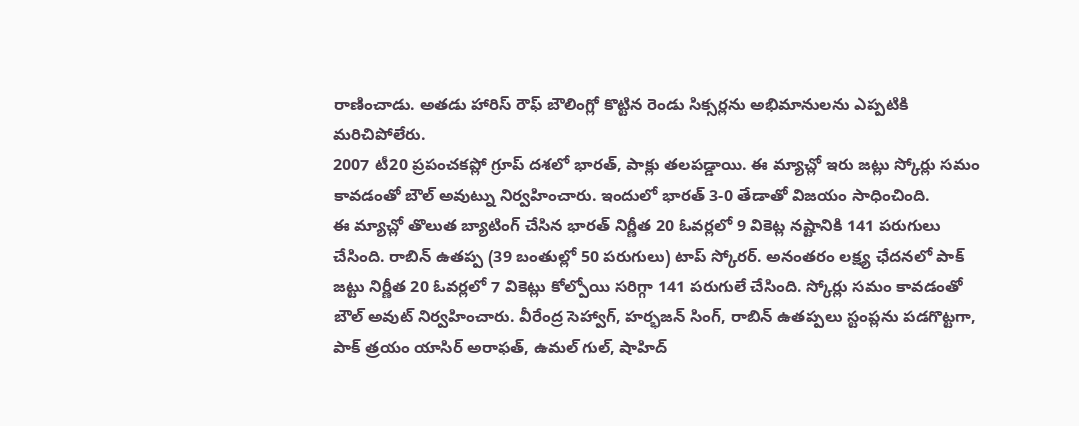రాణించాడు. అతడు హారిస్ రౌఫ్ బౌలింగ్లో కొట్టిన రెండు సిక్సర్లను అభిమానులను ఎప్పటికి మరిచిపోలేరు.
2007 టీ20 ప్రపంచకప్లో గ్రూప్ దశలో భారత్, పాక్లు తలపడ్డాయి. ఈ మ్యాచ్లో ఇరు జట్లు స్కోర్లు సమం కావడంతో బౌల్ అవుట్ను నిర్వహించారు. ఇందులో భారత్ 3-0 తేడాతో విజయం సాధించింది.
ఈ మ్యాచ్లో తొలుత బ్యాటింగ్ చేసిన భారత్ నిర్ణీత 20 ఓవర్లలో 9 వికెట్ల నష్టానికి 141 పరుగులు చేసింది. రాబిన్ ఉతప్ప (39 బంతుల్లో 50 పరుగులు) టాప్ స్కోరర్. అనంతరం లక్ష్య ఛేదనలో పాక్ జట్టు నిర్ణీత 20 ఓవర్లలో 7 వికెట్లు కోల్పోయి సరిగ్గా 141 పరుగులే చేసింది. స్కోర్లు సమం కావడంతో బౌల్ అవుట్ నిర్వహించారు. వీరేంద్ర సెహ్వాగ్, హర్భజన్ సింగ్, రాబిన్ ఉతప్పలు స్టంప్లను పడగొట్టగా, పాక్ త్రయం యాసిర్ అరాఫత్, ఉమల్ గుల్, షాహిద్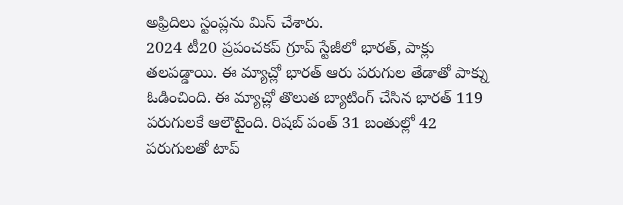అఫ్రిదిలు స్టంప్లను మిస్ చేశారు.
2024 టీ20 ప్రపంచకప్ గ్రూప్ స్టేజీలో భారత్, పాక్లు తలపడ్డాయి. ఈ మ్యాచ్లో భారత్ ఆరు పరుగుల తేడాతో పాక్ను ఓడించింది. ఈ మ్యాచ్లో తొలుత బ్యాటింగ్ చేసిన భారత్ 119 పరుగులకే ఆలౌటైంది. రిషబ్ పంత్ 31 బంతుల్లో 42 పరుగులతో టాప్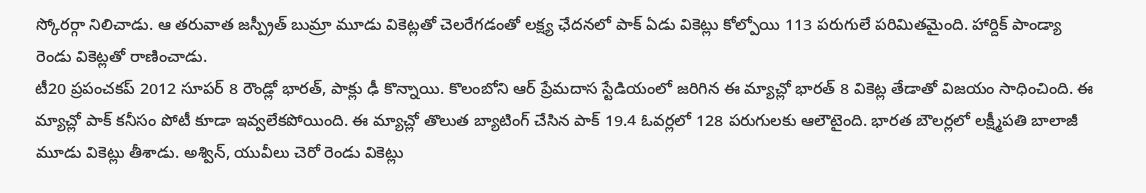స్కోరర్గా నిలిచాడు. ఆ తరువాత జస్ప్రీత్ బుమ్రా మూడు వికెట్లతో చెలరేగడంతో లక్ష్య ఛేదనలో పాక్ ఏడు వికెట్లు కోల్పోయి 113 పరుగులే పరిమితమైంది. హార్దిక్ పాండ్యా రెండు వికెట్లతో రాణించాడు.
టీ20 ప్రపంచకప్ 2012 సూపర్ 8 రౌండ్లో భారత్, పాక్లు ఢీ కొన్నాయి. కొలంబోని ఆర్ ప్రేమదాస స్టేడియంలో జరిగిన ఈ మ్యాచ్లో భారత్ 8 వికెట్ల తేడాతో విజయం సాధించింది. ఈ మ్యాచ్లో పాక్ కనీసం పోటీ కూడా ఇవ్వలేకపోయింది. ఈ మ్యాచ్లో తొలుత బ్యాటింగ్ చేసిన పాక్ 19.4 ఓవర్లలో 128 పరుగులకు ఆలౌటైంది. భారత బౌలర్లలో లక్ష్మీపతి బాలాజీ మూడు వికెట్లు తీశాడు. అశ్విన్, యువీలు చెరో రెండు వికెట్లు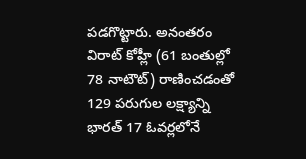పడగొట్టారు. అనంతరం విరాట్ కోహ్లీ (61 బంతుల్లో 78 నాటౌట్) రాణించడంతో 129 పరుగుల లక్ష్యాన్ని భారత్ 17 ఓవర్లలోనే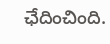ఛేదించింది.